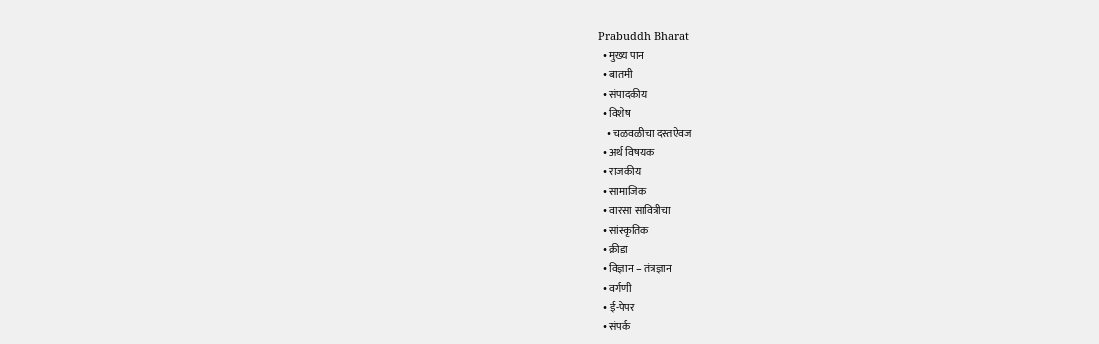Prabuddh Bharat
  • मुख्य पान
  • बातमी
  • संपादकीय
  • विशेष
    • चळवळीचा दस्तऐवज
  • अर्थ विषयक
  • राजकीय
  • सामाजिक
  • वारसा सावित्रीचा
  • सांस्कृतिक
  • क्रीडा
  • विज्ञान – तंत्रज्ञान
  • वर्गणी
  • ई-पेपर
  • संपर्क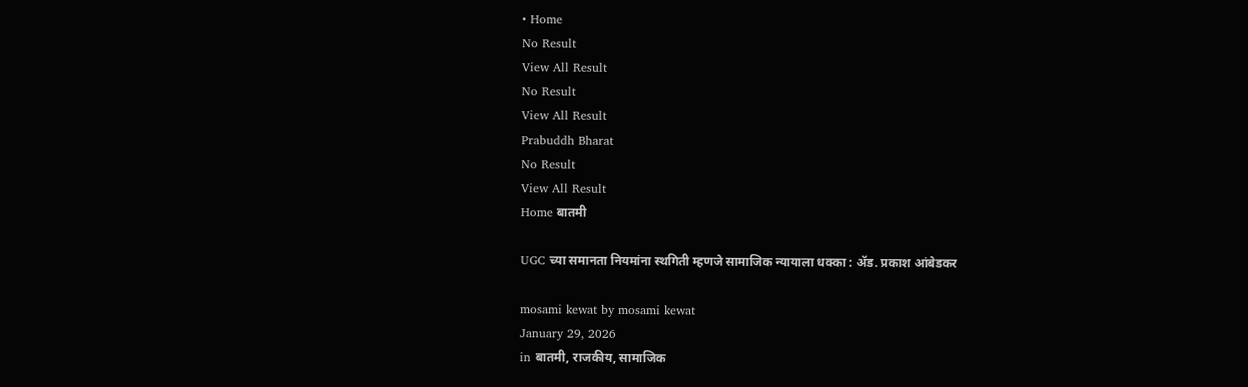• Home
No Result
View All Result
No Result
View All Result
Prabuddh Bharat
No Result
View All Result
Home बातमी

UGC च्या समानता नियमांना स्थगिती म्हणजे सामाजिक न्यायाला धक्का : ॲड. प्रकाश आंबेडकर

mosami kewat by mosami kewat
January 29, 2026
in बातमी, राजकीय, सामाजिक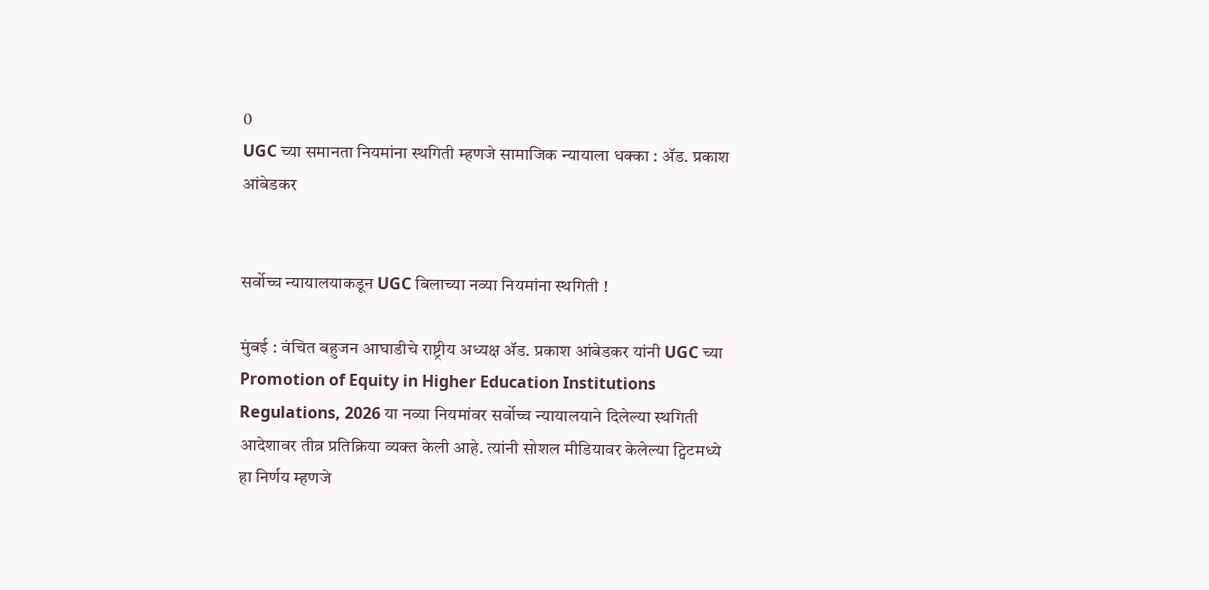0
UGC च्या समानता नियमांना स्थगिती म्हणजे सामाजिक न्यायाला धक्का : ॲड. प्रकाश आंबेडकर


सर्वोच्च न्यायालयाकडून UGC बिलाच्या नव्या नियमांना स्थगिती !

मुंबई : वंचित बहुजन आघाडीचे राष्ट्रीय अध्यक्ष ॲड. प्रकाश आंबेडकर यांनी UGC च्या Promotion of Equity in Higher Education Institutions Regulations, 2026 या नव्या नियमांवर सर्वोच्च न्यायालयाने दिलेल्या स्थगिती आदेशावर तीव्र प्रतिक्रिया व्यक्त केली आहे. त्यांनी सोशल मीडियावर केलेल्या ट्विटमध्ये हा निर्णय म्हणजे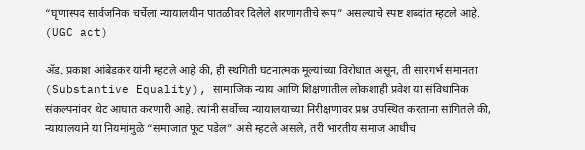“घृणास्पद सार्वजनिक चर्चेला न्यायालयीन पातळीवर दिलेले शरणागतीचे रूप” असल्याचे स्पष्ट शब्दांत म्हटले आहे. (UGC act)

ॲड. प्रकाश आंबेडकर यांनी म्हटले आहे की, ही स्थगिती घटनात्मक मूल्यांच्या विरोधात असून, ती सारगर्भ समानता (Substantive Equality), सामाजिक न्याय आणि शिक्षणातील लोकशाही प्रवेश या संविधानिक संकल्पनांवर थेट आघात करणारी आहे. त्यांनी सर्वोच्च न्यायालयाच्या निरीक्षणावर प्रश्न उपस्थित करताना सांगितले की, न्यायालयाने या नियमांमुळे “समाजात फूट पडेल” असे म्हटले असले, तरी भारतीय समाज आधीच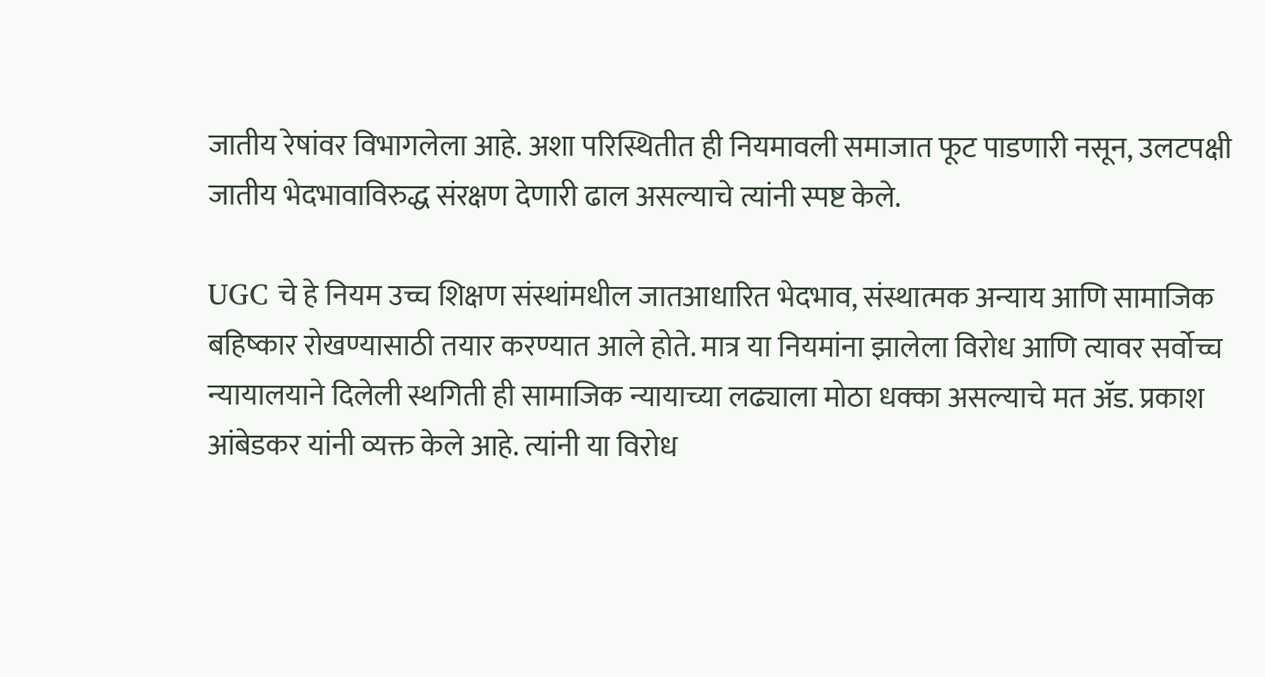जातीय रेषांवर विभागलेला आहे. अशा परिस्थितीत ही नियमावली समाजात फूट पाडणारी नसून, उलटपक्षी जातीय भेदभावाविरुद्ध संरक्षण देणारी ढाल असल्याचे त्यांनी स्पष्ट केले.

UGC चे हे नियम उच्च शिक्षण संस्थांमधील जातआधारित भेदभाव, संस्थात्मक अन्याय आणि सामाजिक बहिष्कार रोखण्यासाठी तयार करण्यात आले होते. मात्र या नियमांना झालेला विरोध आणि त्यावर सर्वोच्च न्यायालयाने दिलेली स्थगिती ही सामाजिक न्यायाच्या लढ्याला मोठा धक्का असल्याचे मत ॲड. प्रकाश आंबेडकर यांनी व्यक्त केले आहे. त्यांनी या विरोध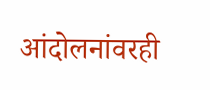आंदोलनांवरही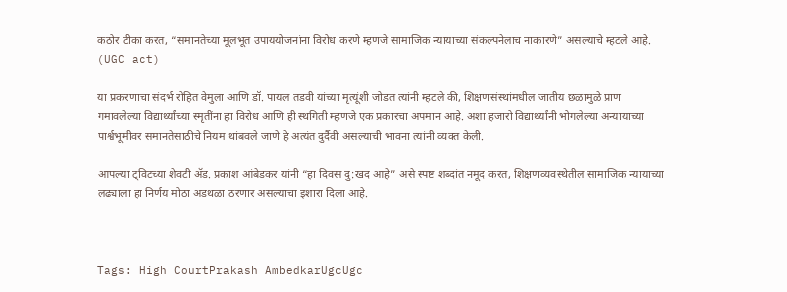कठोर टीका करत, “समानतेच्या मूलभूत उपाययोजनांना विरोध करणे म्हणजे सामाजिक न्यायाच्या संकल्पनेलाच नाकारणे” असल्याचे म्हटले आहे. (UGC act)

या प्रकरणाचा संदर्भ रोहित वेमुला आणि डॉ. पायल तडवी यांच्या मृत्यूंशी जोडत त्यांनी म्हटले की, शिक्षणसंस्थांमधील जातीय छळामुळे प्राण गमावलेल्या विद्यार्थ्यांच्या स्मृतींना हा विरोध आणि ही स्थगिती म्हणजे एक प्रकारचा अपमान आहे. अशा हजारो विद्यार्थ्यांनी भोगलेल्या अन्यायाच्या पार्श्वभूमीवर समानतेसाठीचे नियम थांबवले जाणे हे अत्यंत दुर्दैवी असल्याची भावना त्यांनी व्यक्त केली.

आपल्या ट्विटच्या शेवटी ॲड. प्रकाश आंबेडकर यांनी “हा दिवस दु:खद आहे” असे स्पष्ट शब्दांत नमूद करत, शिक्षणव्यवस्थेतील सामाजिक न्यायाच्या लढ्याला हा निर्णय मोठा अडथळा ठरणार असल्याचा इशारा दिला आहे.



Tags: High CourtPrakash AmbedkarUgcUgc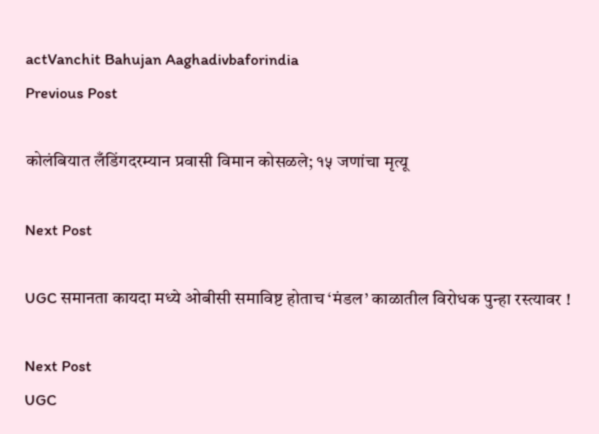actVanchit Bahujan Aaghadivbaforindia
Previous Post

कोलंबियात लँडिंगदरम्यान प्रवासी विमान कोसळले; १५ जणांचा मृत्यू

Next Post

UGC समानता कायदा मध्ये ओबीसी समाविष्ट होताच ‘मंडल’ काळातील विरोधक पुन्हा रस्त्यावर !

Next Post
UGC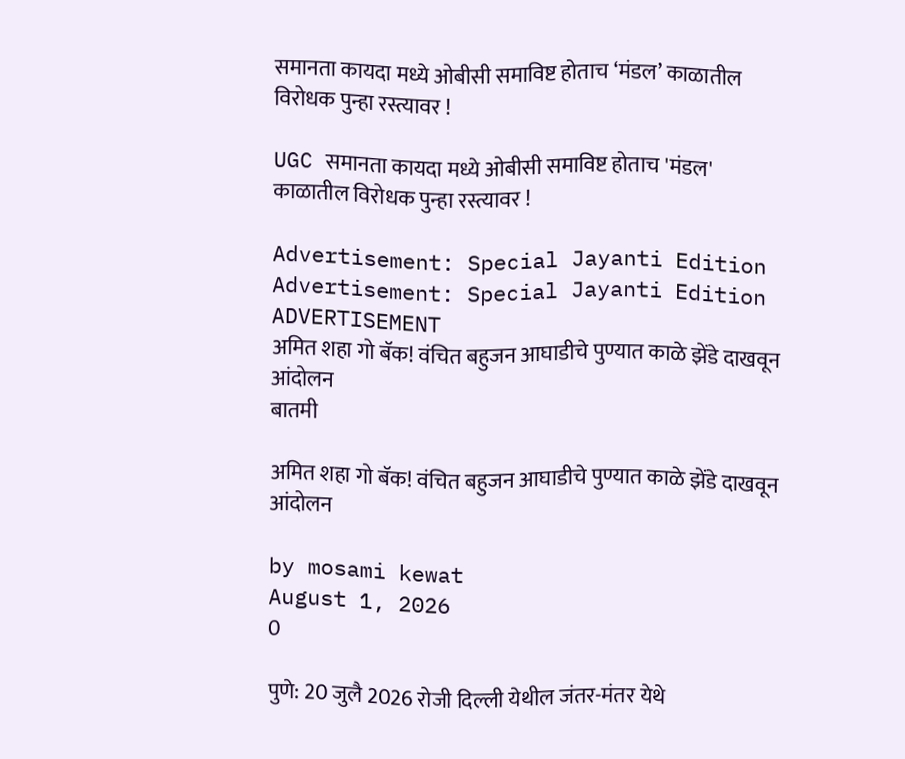समानता कायदा मध्ये ओबीसी समाविष्ट होताच ‘मंडल’ काळातील विरोधक पुन्हा रस्त्यावर !

UGC समानता कायदा मध्ये ओबीसी समाविष्ट होताच 'मंडल' काळातील विरोधक पुन्हा रस्त्यावर !

Advertisement: Special Jayanti Edition Advertisement: Special Jayanti Edition
ADVERTISEMENT
अमित शहा गो बॅक! वंचित बहुजन आघाडीचे पुण्यात काळे झेंडे दाखवून आंदोलन
बातमी

अमित शहा गो बॅक! वंचित बहुजन आघाडीचे पुण्यात काळे झेंडे दाखवून आंदोलन

by mosami kewat
August 1, 2026
0

पुणे: 20 जुलै 2026 रोजी दिल्ली येथील जंतर-मंतर येथे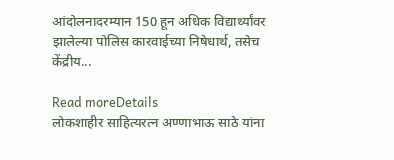आंदोलनादरम्यान 150 हून अधिक विद्यार्थ्यांवर झालेल्या पोलिस कारवाईच्या निषेधार्थ, तसेच केंद्रीय...

Read moreDetails
लोकशाहीर साहित्यरत्न अण्णाभाऊ साठे यांना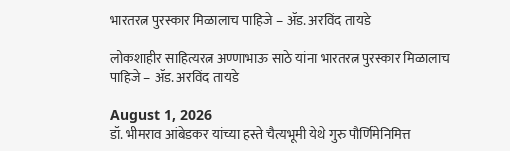भारतरत्न पुरस्कार मिळालाच पाहिजे – ॲड. अरविंद तायडे

लोकशाहीर साहित्यरत्न अण्णाभाऊ साठे यांना भारतरत्न पुरस्कार मिळालाच पाहिजे – ॲड. अरविंद तायडे

August 1, 2026
डॉ. भीमराव आंबेडकर यांच्या हस्ते चैत्यभूमी येथे गुरु पौर्णिमेनिमित्त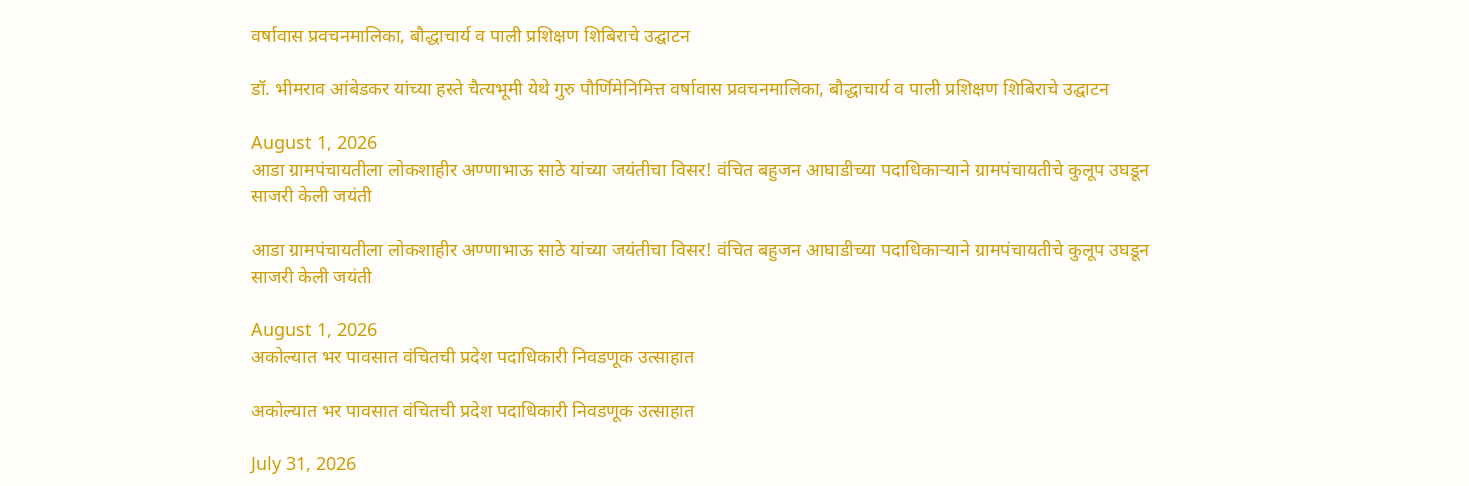वर्षावास प्रवचनमालिका, बौद्धाचार्य व पाली प्रशिक्षण शिबिराचे उद्घाटन

डॉ. भीमराव आंबेडकर यांच्या हस्ते चैत्यभूमी येथे गुरु पौर्णिमेनिमित्त वर्षावास प्रवचनमालिका, बौद्धाचार्य व पाली प्रशिक्षण शिबिराचे उद्घाटन

August 1, 2026
आडा ग्रामपंचायतीला लोकशाहीर अण्णाभाऊ साठे यांच्या जयंतीचा विसर! वंचित बहुजन आघाडीच्या पदाधिकाऱ्याने ग्रामपंचायतीचे कुलूप उघडून साजरी केली जयंती

आडा ग्रामपंचायतीला लोकशाहीर अण्णाभाऊ साठे यांच्या जयंतीचा विसर! वंचित बहुजन आघाडीच्या पदाधिकाऱ्याने ग्रामपंचायतीचे कुलूप उघडून साजरी केली जयंती

August 1, 2026
अकोल्यात भर पावसात वंचितची प्रदेश पदाधिकारी निवडणूक उत्साहात

अकोल्यात भर पावसात वंचितची प्रदेश पदाधिकारी निवडणूक उत्साहात

July 31, 2026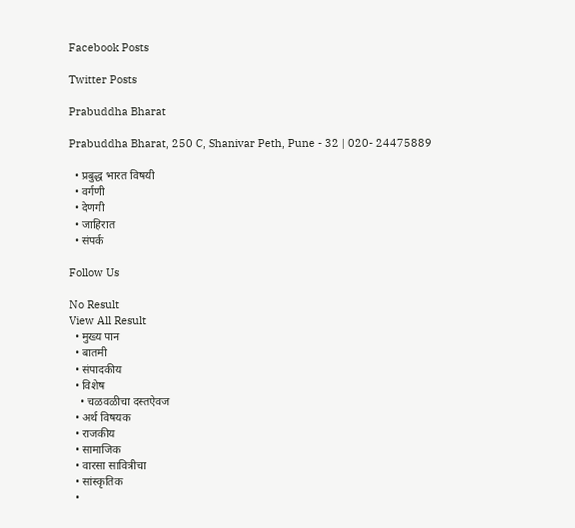Facebook Posts

Twitter Posts

Prabuddha Bharat

Prabuddha Bharat, 250 C, Shanivar Peth, Pune - 32 | 020- 24475889

  • प्रबुद्ध भारत विषयी
  • वर्गणी
  • देणगी
  • जाहिरात
  • संपर्क

Follow Us

No Result
View All Result
  • मुख्य पान
  • बातमी
  • संपादकीय
  • विशेष
    • चळवळीचा दस्तऐवज
  • अर्थ विषयक
  • राजकीय
  • सामाजिक
  • वारसा सावित्रीचा
  • सांस्कृतिक
  •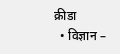क्रीडा
  • विज्ञान –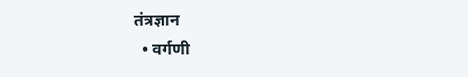तंत्रज्ञान
  • वर्गणी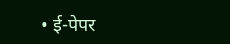• ई-पेपर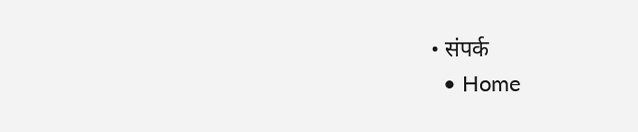• संपर्क
  • Home